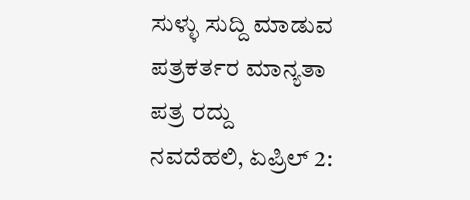ಸುಳ್ಳು ಸುದ್ದಿ ಮಾಡುವ ಪತ್ರಕರ್ತರ ಮಾನ್ಯತಾ ಪತ್ರ ರದ್ದು
ನವದೆಹಲಿ, ಏಪ್ರಿಲ್ 2: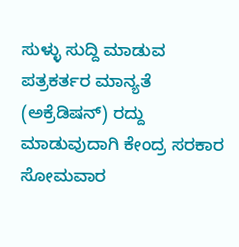ಸುಳ್ಳು ಸುದ್ದಿ ಮಾಡುವ ಪತ್ರಕರ್ತರ ಮಾನ್ಯತೆ (ಅಕ್ರೆಡಿಷನ್) ರದ್ದು ಮಾಡುವುದಾಗಿ ಕೇಂದ್ರ ಸರಕಾರ ಸೋಮವಾರ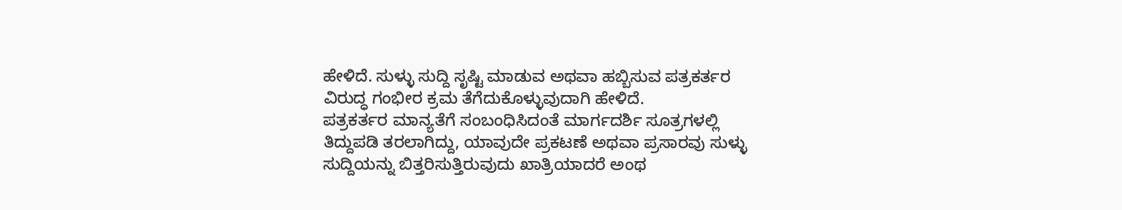ಹೇಳಿದೆ. ಸುಳ್ಳು ಸುದ್ದಿ ಸೃಷ್ಟಿ ಮಾಡುವ ಅಥವಾ ಹಬ್ಬಿಸುವ ಪತ್ರಕರ್ತರ ವಿರುದ್ಧ ಗಂಭೀರ ಕ್ರಮ ತೆಗೆದುಕೊಳ್ಳುವುದಾಗಿ ಹೇಳಿದೆ.
ಪತ್ರಕರ್ತರ ಮಾನ್ಯತೆಗೆ ಸಂಬಂಧಿಸಿದಂತೆ ಮಾರ್ಗದರ್ಶಿ ಸೂತ್ರಗಳಲ್ಲಿ ತಿದ್ದುಪಡಿ ತರಲಾಗಿದ್ದು, ಯಾವುದೇ ಪ್ರಕಟಣೆ ಅಥವಾ ಪ್ರಸಾರವು ಸುಳ್ಳು ಸುದ್ದಿಯನ್ನು ಬಿತ್ತರಿಸುತ್ತಿರುವುದು ಖಾತ್ರಿಯಾದರೆ ಅಂಥ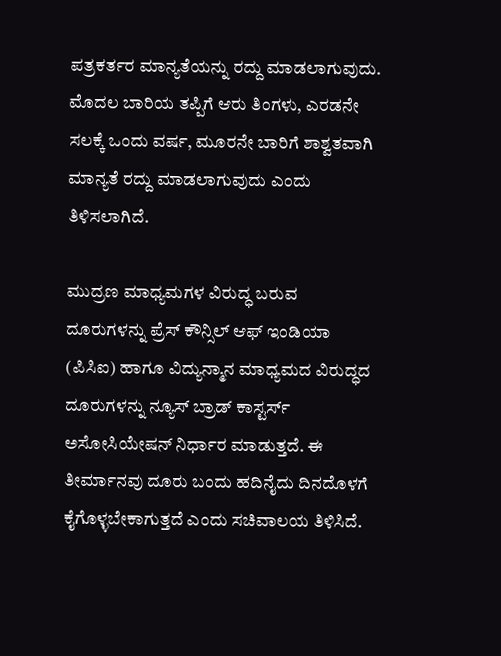ಪತ್ರಕರ್ತರ ಮಾನ್ಯತೆಯನ್ನು ರದ್ದು ಮಾಡಲಾಗುವುದು.
ಮೊದಲ ಬಾರಿಯ ತಪ್ಪಿಗೆ ಆರು ತಿಂಗಳು, ಎರಡನೇ ಸಲಕ್ಕೆ ಒಂದು ವರ್ಷ, ಮೂರನೇ ಬಾರಿಗೆ ಶಾಶ್ವತವಾಗಿ ಮಾನ್ಯತೆ ರದ್ದು ಮಾಡಲಾಗುವುದು ಎಂದು ತಿಳಿಸಲಾಗಿದೆ.

ಮುದ್ರಣ ಮಾಧ್ಯಮಗಳ ವಿರುದ್ಧ ಬರುವ ದೂರುಗಳನ್ನು ಪ್ರೆಸ್ ಕೌನ್ಸಿಲ್ ಆಫ್ ಇಂಡಿಯಾ (ಪಿಸಿಐ) ಹಾಗೂ ವಿದ್ಯುನ್ಮಾನ ಮಾಧ್ಯಮದ ವಿರುದ್ಧದ ದೂರುಗಳನ್ನು ನ್ಯೂಸ್ ಬ್ರಾಡ್ ಕಾಸ್ಟರ್ಸ್ ಅಸೋಸಿಯೇಷನ್ ನಿರ್ಧಾರ ಮಾಡುತ್ತದೆ. ಈ ತೀರ್ಮಾನವು ದೂರು ಬಂದು ಹದಿನೈದು ದಿನದೊಳಗೆ ಕೈಗೊಳ್ಳಬೇಕಾಗುತ್ತದೆ ಎಂದು ಸಚಿವಾಲಯ ತಿಳಿಸಿದೆ.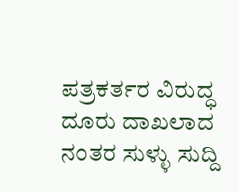ಪತ್ರಕರ್ತರ ವಿರುದ್ಧ ದೂರು ದಾಖಲಾದ ನಂತರ ಸುಳ್ಳು ಸುದ್ದಿ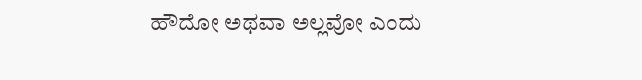ಹೌದೋ ಅಥವಾ ಅಲ್ಲವೋ ಎಂದು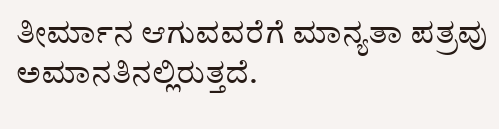ತೀರ್ಮಾನ ಆಗುವವರೆಗೆ ಮಾನ್ಯತಾ ಪತ್ರವು ಅಮಾನತಿನಲ್ಲಿರುತ್ತದೆ.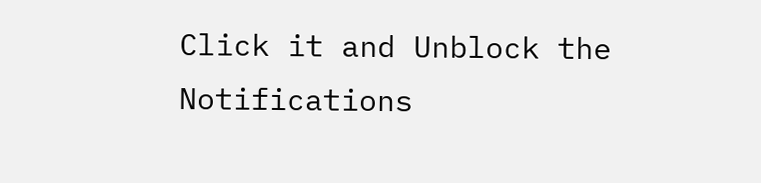Click it and Unblock the Notifications